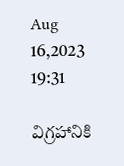Aug 16,2023 19:31

విగ్రహానికి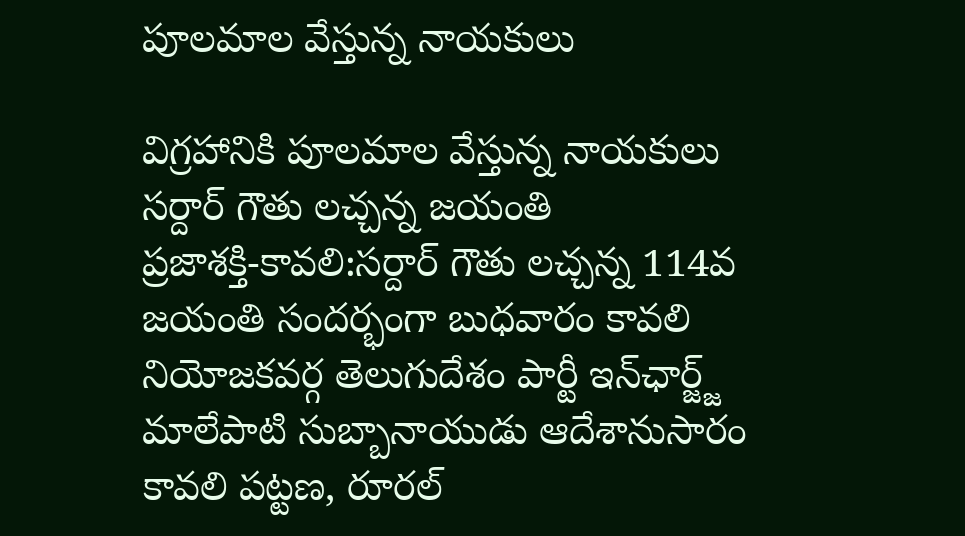పూలమాల వేస్తున్న నాయకులు

విగ్రహానికి పూలమాల వేస్తున్న నాయకులు
సర్దార్‌ గౌతు లచ్చన్న జయంతి
ప్రజాశక్తి-కావలి:సర్దార్‌ గౌతు లచ్చన్న 114వ జయంతి సందర్భంగా బుధవారం కావలి నియోజకవర్గ తెలుగుదేశం పార్టీ ఇన్‌ఛార్జ్జ్‌ మాలేపాటి సుబ్బానాయుడు ఆదేశానుసారం కావలి పట్టణ, రూరల్‌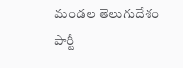మండల తెలుగుదేశం పార్టీ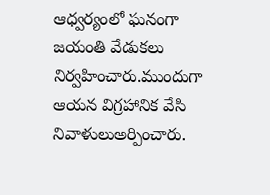ఆధ్వర్యంలో ఘనంగా జయంతి వేడుకలు నిర్వహించారు.ముందుగా ఆయన విగ్రహానిక వేసి నివాళులుఅర్పించారు.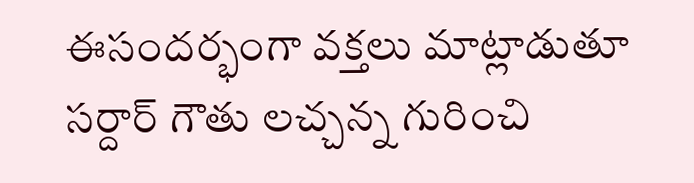ఈసందర్భంగా వక్తలు మాట్లాడుతూ సర్దార్‌ గౌతు లచ్చన్న గురించి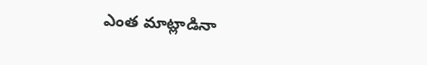ఎంత మాట్లాడినా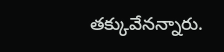తక్కువేనన్నారు.